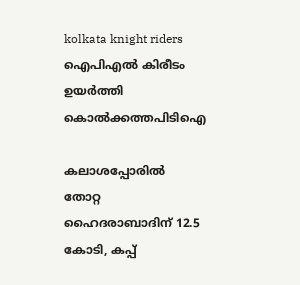kolkata knight riders
ഐപിഎൽ കിരീടം ഉയർത്തി കൊൽക്കത്തപിടിഐ

കലാശപ്പോരില്‍ തോറ്റ ഹൈദരാബാദിന് 12.5 കോടി, കപ്പ്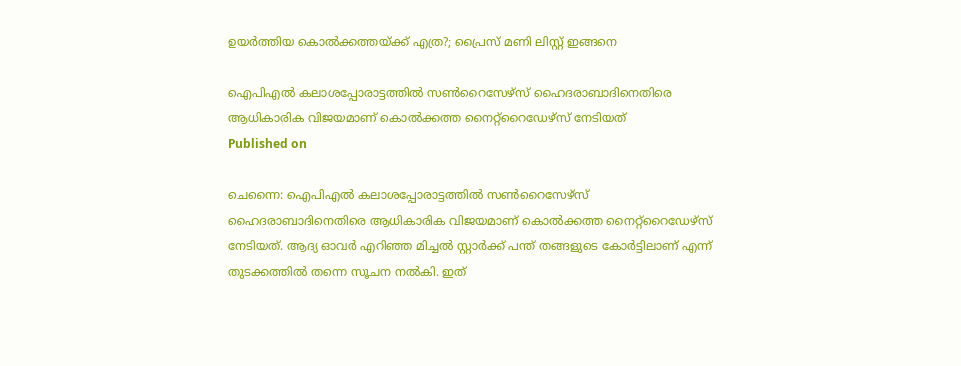ഉയര്‍ത്തിയ കൊല്‍ക്കത്തയ്ക്ക് എത്ര?; പ്രൈസ് മണി ലിസ്റ്റ് ഇങ്ങനെ

ഐപിഎല്‍ കലാശപ്പോരാട്ടത്തില്‍ സണ്‍റൈസേഴ്‌സ് ഹൈദരാബാദിനെതിരെ ആധികാരിക വിജയമാണ് കൊല്‍ക്കത്ത നൈറ്റ്‌റൈഡേഴ്‌സ് നേടിയത്
Published on

ചെന്നൈ: ഐപിഎല്‍ കലാശപ്പോരാട്ടത്തില്‍ സണ്‍റൈസേഴ്‌സ് ഹൈദരാബാദിനെതിരെ ആധികാരിക വിജയമാണ് കൊല്‍ക്കത്ത നൈറ്റ്‌റൈഡേഴ്‌സ് നേടിയത്. ആദ്യ ഓവര്‍ എറിഞ്ഞ മിച്ചല്‍ സ്റ്റാര്‍ക്ക് പന്ത് തങ്ങളുടെ കോര്‍ട്ടിലാണ് എന്ന് തുടക്കത്തില്‍ തന്നെ സൂചന നല്‍കി. ഇത്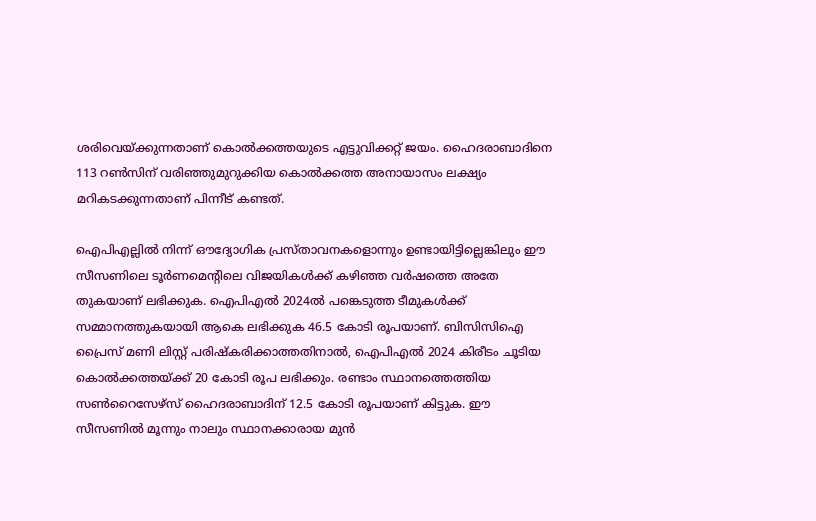ശരിവെയ്ക്കുന്നതാണ് കൊല്‍ക്കത്തയുടെ എട്ടുവിക്കറ്റ് ജയം. ഹൈദരാബാദിനെ 113 റണ്‍സിന് വരിഞ്ഞുമുറുക്കിയ കൊല്‍ക്കത്ത അനായാസം ലക്ഷ്യം മറികടക്കുന്നതാണ് പിന്നീട് കണ്ടത്.

ഐപിഎല്ലില്‍ നിന്ന് ഔദ്യോഗിക പ്രസ്താവനകളൊന്നും ഉണ്ടായിട്ടില്ലെങ്കിലും ഈ സീസണിലെ ടൂര്‍ണമെന്റിലെ വിജയികള്‍ക്ക് കഴിഞ്ഞ വര്‍ഷത്തെ അതേ തുകയാണ് ലഭിക്കുക. ഐപിഎല്‍ 2024ല്‍ പങ്കെടുത്ത ടീമുകള്‍ക്ക് സമ്മാനത്തുകയായി ആകെ ലഭിക്കുക 46.5 കോടി രൂപയാണ്. ബിസിസിഐ പ്രൈസ് മണി ലിസ്റ്റ് പരിഷ്‌കരിക്കാത്തതിനാല്‍, ഐപിഎല്‍ 2024 കിരീടം ചൂടിയ കൊല്‍ക്കത്തയ്ക്ക് 20 കോടി രൂപ ലഭിക്കും. രണ്ടാം സ്ഥാനത്തെത്തിയ സണ്‍റൈസേഴ്‌സ് ഹൈദരാബാദിന് 12.5 കോടി രൂപയാണ് കിട്ടുക. ഈ സീസണില്‍ മൂന്നും നാലും സ്ഥാനക്കാരായ മുന്‍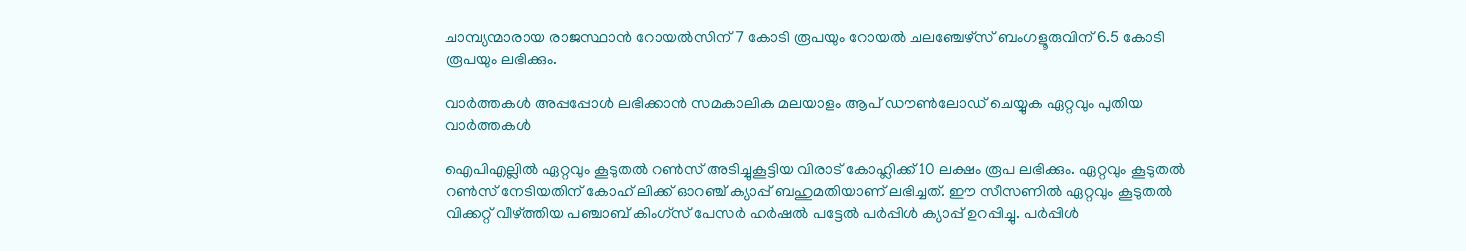ചാമ്പ്യന്മാരായ രാജസ്ഥാന്‍ റോയല്‍സിന് 7 കോടി രൂപയും റോയല്‍ ചലഞ്ചേഴ്സ് ബംഗളൂരുവിന് 6.5 കോടി രൂപയും ലഭിക്കും.

വാര്‍ത്തകള്‍ അപ്പപ്പോള്‍ ലഭിക്കാന്‍ സമകാലിക മലയാളം ആപ് ഡൗണ്‍ലോഡ് ചെയ്യുക ഏറ്റവും പുതിയ വാര്‍ത്തകള്‍

ഐപിഎല്ലില്‍ ഏറ്റവും കൂടുതല്‍ റണ്‍സ് അടിച്ചുകൂട്ടിയ വിരാട് കോഹ്ലിക്ക് 10 ലക്ഷം രൂപ ലഭിക്കും. ഏറ്റവും കൂടുതല്‍ റണ്‍സ് നേടിയതിന് കോഹ് ലിക്ക് ഓറഞ്ച് ക്യാപ്പ് ബഹുമതിയാണ് ലഭിച്ചത്. ഈ സീസണില്‍ ഏറ്റവും കൂടുതല്‍ വിക്കറ്റ് വീഴ്ത്തിയ പഞ്ചാബ് കിംഗ്സ് പേസര്‍ ഹര്‍ഷല്‍ പട്ടേല്‍ പര്‍പ്പിള്‍ ക്യാപ്പ് ഉറപ്പിച്ചു. പര്‍പ്പിള്‍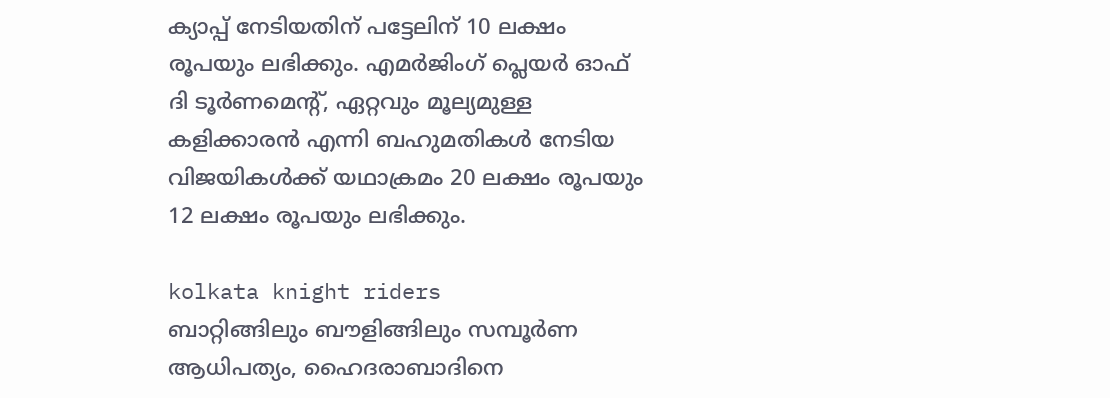ക്യാപ്പ് നേടിയതിന് പട്ടേലിന് 10 ലക്ഷം രൂപയും ലഭിക്കും. എമര്‍ജിംഗ് പ്ലെയര്‍ ഓഫ് ദി ടൂര്‍ണമെന്റ്, ഏറ്റവും മൂല്യമുള്ള കളിക്കാരന്‍ എന്നി ബഹുമതികള്‍ നേടിയ വിജയികള്‍ക്ക് യഥാക്രമം 20 ലക്ഷം രൂപയും 12 ലക്ഷം രൂപയും ലഭിക്കും.

kolkata knight riders
ബാറ്റിങ്ങിലും ബൗളിങ്ങിലും സമ്പൂര്‍ണ ആധിപത്യം, ഹൈദരാബാദിനെ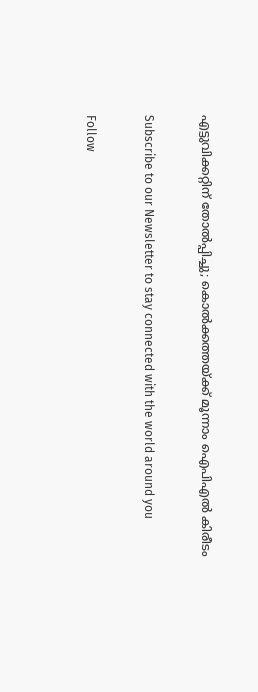എട്ടുവിക്കറ്റിന് തോല്‍പ്പിച്ചു; കൊല്‍ക്കത്തയ്ക്ക് മൂന്നാം ഐപിഎല്‍ കിരീടം

Subscribe to our Newsletter to stay connected with the world around you

Follow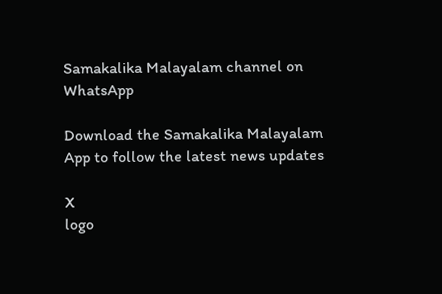Samakalika Malayalam channel on WhatsApp

Download the Samakalika Malayalam App to follow the latest news updates

X
logo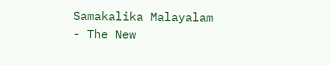Samakalika Malayalam - The New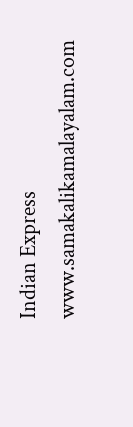Indian Express
www.samakalikamalayalam.com